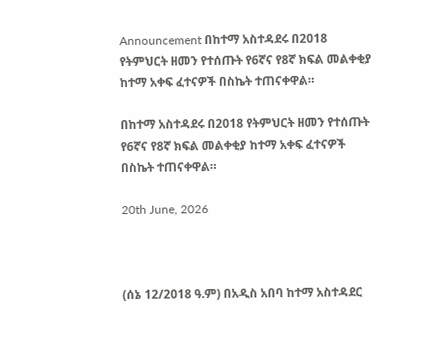Announcement በከተማ አስተዳደሩ በ2018 የትምህርት ዘመን የተሰጡት የ6ኛና የ8ኛ ክፍል መልቀቂያ ከተማ አቀፍ ፈተናዎች በስኬት ተጠናቀዋል።

በከተማ አስተዳደሩ በ2018 የትምህርት ዘመን የተሰጡት የ6ኛና የ8ኛ ክፍል መልቀቂያ ከተማ አቀፍ ፈተናዎች በስኬት ተጠናቀዋል።

20th June, 2026



(ሰኔ 12/2018 ዓ.ም) በአዲስ አበባ ከተማ አስተዳደር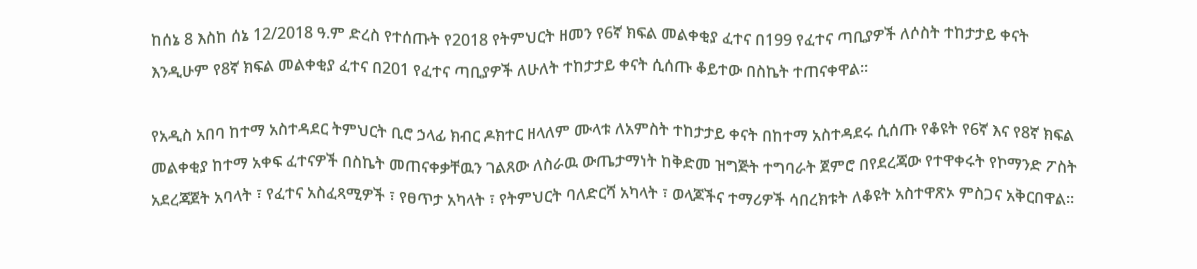ከሰኔ 8 እስከ ሰኔ 12/2018 ዓ.ም ድረስ የተሰጡት የ2018 የትምህርት ዘመን የ6ኛ ክፍል መልቀቂያ ፈተና በ199 የፈተና ጣቢያዎች ለሶስት ተከታታይ ቀናት እንዲሁም የ8ኛ ክፍል መልቀቂያ ፈተና በ201 የፈተና ጣቢያዎች ለሁለት ተከታታይ ቀናት ሲሰጡ ቆይተው በስኬት ተጠናቀዋል።

የአዲስ አበባ ከተማ አስተዳደር ትምህርት ቢሮ ኃላፊ ክብር ዶክተር ዘላለም ሙላቱ ለአምስት ተከታታይ ቀናት በከተማ አስተዳደሩ ሲሰጡ የቆዩት የ6ኛ እና የ8ኛ ክፍል መልቀቂያ ከተማ አቀፍ ፈተናዎች በስኬት መጠናቀቃቸዉን ገልጸው ለስራዉ ውጤታማነት ከቅድመ ዝግጅት ተግባራት ጀምሮ በየደረጃው የተዋቀሩት የኮማንድ ፖስት አደረጃጀት አባላት ፣ የፈተና አስፈጻሚዎች ፣ የፀጥታ አካላት ፣ የትምህርት ባለድርሻ አካላት ፣ ወላጆችና ተማሪዎች ሳበረክቱት ለቆዩት አስተዋጽኦ ምስጋና አቅርበዋል፡፡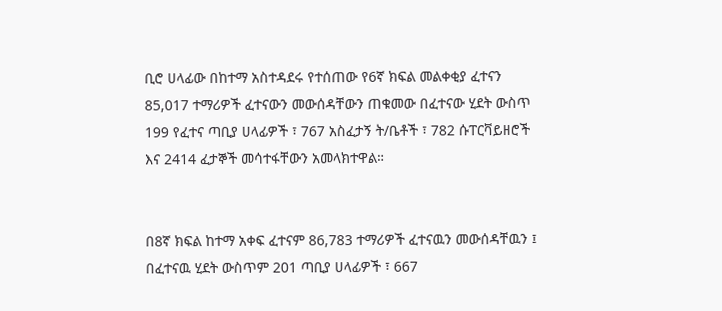ቢሮ ሀላፊው በከተማ አስተዳደሩ የተሰጠው የ6ኛ ክፍል መልቀቂያ ፈተናን 85,017 ተማሪዎች ፈተናውን መውሰዳቸውን ጠቁመው በፈተናው ሂደት ውስጥ 199 የፈተና ጣቢያ ሀላፊዎች ፣ 767 አስፈታኝ ት/ቤቶች ፣ 782 ሱፐርቫይዘሮች እና 2414 ፈታኞች መሳተፋቸውን አመላክተዋል።


በ8ኛ ክፍል ከተማ አቀፍ ፈተናም 86,783 ተማሪዎች ፈተናዉን መውሰዳቸዉን ፤ በፈተናዉ ሂደት ውስጥም 201 ጣቢያ ሀላፊዎች ፣ 667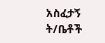አስፈታኝ ት/ቤቶች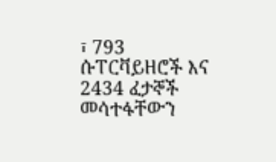፣ 793 ሱፐርቫይዘሮች እና 2434 ፈታኞች መሳተፋቸውን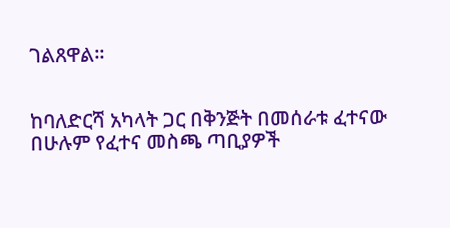ገልጸዋል።


ከባለድርሻ አካላት ጋር በቅንጅት በመሰራቱ ፈተናው በሁሉም የፈተና መስጫ ጣቢያዎች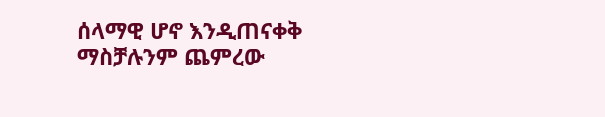ሰላማዊ ሆኖ እንዲጠናቀቅ ማስቻሉንም ጨምረው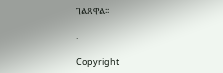ገልጸዋል፡፡

.

Copyright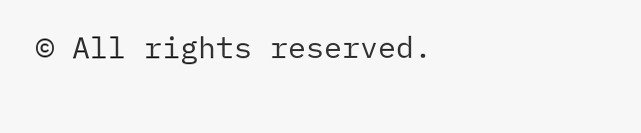© All rights reserved.